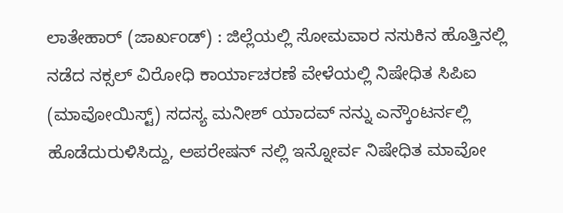ಲಾತೇಹಾರ್ (ಜಾರ್ಖಂಡ್) : ಜಿಲ್ಲೆಯಲ್ಲಿ ಸೋಮವಾರ ನಸುಕಿನ ಹೊತ್ತಿನಲ್ಲಿ ನಡೆದ ನಕ್ಸಲ್ ವಿರೋಧಿ ಕಾರ್ಯಾಚರಣೆ ವೇಳೆಯಲ್ಲಿ ನಿಷೇಧಿತ ಸಿಪಿಐ (ಮಾವೋಯಿಸ್ಟ್) ಸದಸ್ಯ ಮನೀಶ್ ಯಾದವ್ ನನ್ನು ಎನ್ಕೌಂಟರ್ನಲ್ಲಿ ಹೊಡೆದುರುಳಿಸಿದ್ದು, ಅಪರೇಷನ್ ನಲ್ಲಿ ಇನ್ನೋರ್ವ ನಿಷೇಧಿತ ಮಾವೋ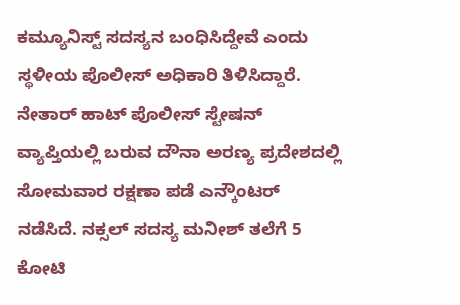ಕಮ್ಯೂನಿಸ್ಟ್ ಸದಸ್ಯನ ಬಂಧಿಸಿದ್ದೇವೆ ಎಂದು ಸ್ಥಳೀಯ ಪೊಲೀಸ್ ಅಧಿಕಾರಿ ತಿಳಿಸಿದ್ದಾರೆ.
ನೇತಾರ್ ಹಾಟ್ ಪೊಲೀಸ್ ಸ್ಟೇಷನ್ ವ್ಯಾಪ್ತಿಯಲ್ಲಿ ಬರುವ ದೌನಾ ಅರಣ್ಯ ಪ್ರದೇಶದಲ್ಲಿ ಸೋಮವಾರ ರಕ್ಷಣಾ ಪಡೆ ಎನ್ಕೌಂಟರ್ ನಡೆಸಿದೆ. ನಕ್ಸಲ್ ಸದಸ್ಯ ಮನೀಶ್ ತಲೆಗೆ 5 ಕೋಟಿ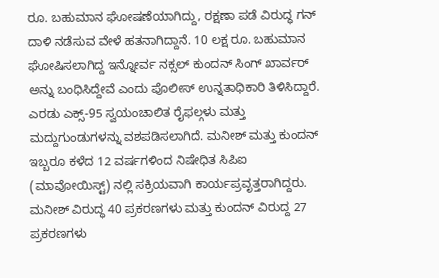ರೂ. ಬಹುಮಾನ ಘೋಷಣೆಯಾಗಿದ್ದು, ರಕ್ಷಣಾ ಪಡೆ ವಿರುದ್ಧ ಗನ್ ದಾಳಿ ನಡೆಸುವ ವೇಳೆ ಹತನಾಗಿದ್ದಾನೆ. 10 ಲಕ್ಷ ರೂ. ಬಹುಮಾನ ಘೋಷಿಸಲಾಗಿದ್ದ ಇನ್ನೋರ್ವ ನಕ್ಸಲ್ ಕುಂದನ್ ಸಿಂಗ್ ಖಾರ್ವರ್ ಅನ್ನು ಬಂಧಿಸಿದ್ದೇವೆ ಎಂದು ಪೊಲೀಸ್ ಉನ್ನತಾಧಿಕಾರಿ ತಿಳಿಸಿದ್ದಾರೆ.
ಎರಡು ಎಕ್ಸ್-95 ಸ್ವಯಂಚಾಲಿತ ರೈಫಲ್ಗಳು ಮತ್ತು ಮದ್ದುಗುಂಡುಗಳನ್ನು ವಶಪಡಿಸಲಾಗಿದೆ. ಮನೀಶ್ ಮತ್ತು ಕುಂದನ್ ಇಬ್ಬರೂ ಕಳೆದ 12 ವರ್ಷಗಳಿಂದ ನಿಷೇಧಿತ ಸಿಪಿಐ (ಮಾವೋಯಿಸ್ಟ್) ನಲ್ಲಿ ಸಕ್ರಿಯವಾಗಿ ಕಾರ್ಯಪ್ರವೃತ್ತರಾಗಿದ್ದರು. ಮನೀಶ್ ವಿರುದ್ಧ 40 ಪ್ರಕರಣಗಳು ಮತ್ತು ಕುಂದನ್ ವಿರುದ್ದ 27 ಪ್ರಕರಣಗಳು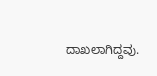ದಾಖಲಾಗಿದ್ದವು.